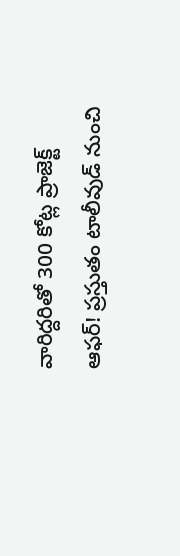వారిద్దరితో 300 కోట్ల ప్రాజెక్ట్ ఆఫర్! ప్రస్తుతం టాలీవుడ్ నుంచి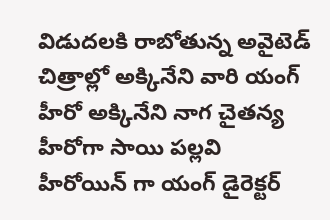విడుదలకి రాబోతున్న అవైటెడ్ చిత్రాల్లో అక్కినేని వారి యంగ్ హీరో అక్కినేని నాగ చైతన్య హీరోగా సాయి పల్లవి హీరోయిన్ గా యంగ్ డైరెక్టర్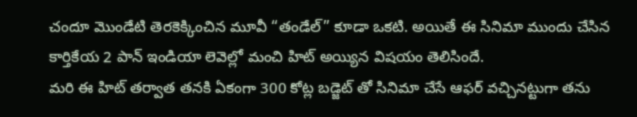చందూ మొండేటి తెరకెక్కించిన మూవీ “తండేల్” కూడా ఒకటి. అయితే ఈ సినిమా ముందు చేసిన కార్తికేయ 2 పాన్ ఇండియా లెవెల్లో మంచి హిట్ అయ్యిన విషయం తెలిసిందే.
మరి ఈ హిట్ తర్వాత తనకి ఏకంగా 300 కోట్ల బడ్జెట్ తో సినిమా చేసే ఆఫర్ వచ్చినట్టుగా తను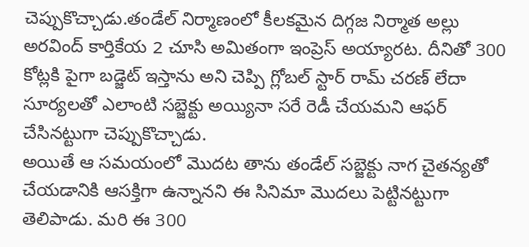చెప్పుకొచ్చాడు.తండేల్ నిర్మాణంలో కీలకమైన దిగ్గజ నిర్మాత అల్లు అరవింద్ కార్తికేయ 2 చూసి అమితంగా ఇంప్రెస్ అయ్యారట. దీనితో 300 కోట్లకి పైగా బడ్జెట్ ఇస్తాను అని చెప్పి గ్లోబల్ స్టార్ రామ్ చరణ్ లేదా సూర్యలతో ఎలాంటి సబ్జెక్టు అయ్యినా సరే రెడీ చేయమని ఆఫర్ చేసినట్టుగా చెప్పుకొచ్చాడు.
అయితే ఆ సమయంలో మొదట తాను తండేల్ సబ్జెక్టు నాగ చైతన్యతో చేయడానికి ఆసక్తిగా ఉన్నానని ఈ సినిమా మొదలు పెట్టినట్టుగా తెలిపాడు. మరి ఈ 300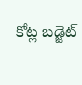కోట్ల బడ్జెట్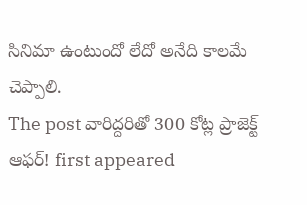సినిమా ఉంటుందో లేదో అనేది కాలమే చెప్పాలి.
The post వారిద్దరితో 300 కోట్ల ప్రాజెక్ట్ ఆఫర్! first appeared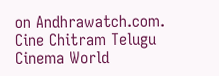on Andhrawatch.com.
Cine Chitram Telugu Cinema World